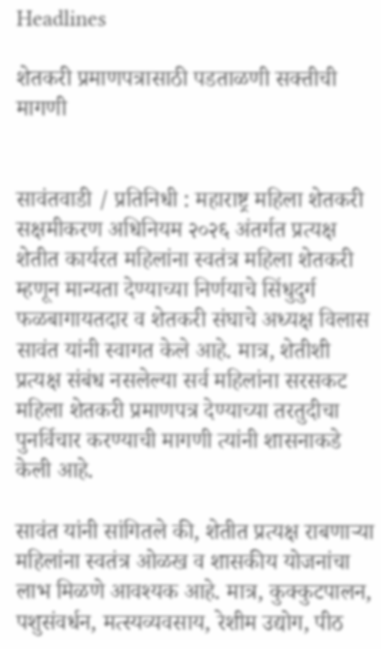Headlines

शेतकरी प्रमाणपत्रासाठी पडताळणी सक्तीची मागणी


सावंतवाडी / प्रतिनिधी : महाराष्ट्र महिला शेतकरी सक्षमीकरण अधिनियम २०२६ अंतर्गत प्रत्यक्ष शेतीत कार्यरत महिलांना स्वतंत्र महिला शेतकरी म्हणून मान्यता देण्याच्या निर्णयाचे सिंधुदुर्ग फळबागायतदार व शेतकरी संघाचे अध्यक्ष विलास सावंत यांनी स्वागत केले आहे. मात्र, शेतीशी प्रत्यक्ष संबंध नसलेल्या सर्व महिलांना सरसकट महिला शेतकरी प्रमाणपत्र देण्याच्या तरतुदीचा पुनर्विचार करण्याची मागणी त्यांनी शासनाकडे केली आहे.

सावंत यांनी सांगितले की, शेतीत प्रत्यक्ष राबणाऱ्या महिलांना स्वतंत्र ओळख व शासकीय योजनांचा लाभ मिळणे आवश्यक आहे. मात्र, कुक्कुटपालन, पशुसंवर्धन, मत्स्यव्यवसाय, रेशीम उद्योग, पीठ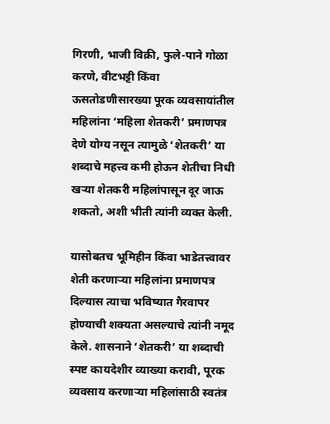गिरणी, भाजी विक्री, फुले-पाने गोळा करणे, वीटभट्टी किंवा ऊसतोडणीसारख्या पूरक व्यवसायांतील महिलांना ‘महिला शेतकरी’ प्रमाणपत्र देणे योग्य नसून त्यामुळे ‘शेतकरी’ या शब्दाचे महत्त्व कमी होऊन शेतीचा निधी खऱ्या शेतकरी महिलांपासून दूर जाऊ शकतो, अशी भीती त्यांनी व्यक्त केली.

यासोबतच भूमिहीन किंवा भाडेतत्त्वावर शेती करणाऱ्या महिलांना प्रमाणपत्र दिल्यास त्याचा भविष्यात गैरवापर होण्याची शक्यता असल्याचे त्यांनी नमूद केले. शासनाने ‘शेतकरी’ या शब्दाची स्पष्ट कायदेशीर व्याख्या करावी, पूरक व्यवसाय करणाऱ्या महिलांसाठी स्वतंत्र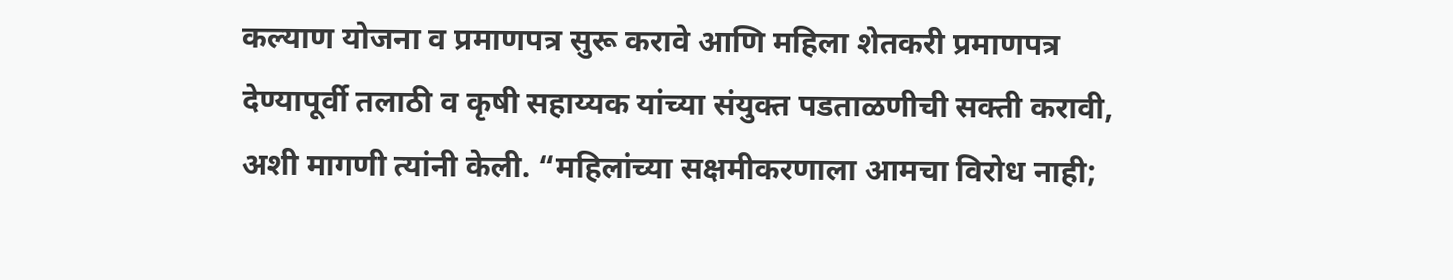कल्याण योजना व प्रमाणपत्र सुरू करावे आणि महिला शेतकरी प्रमाणपत्र देण्यापूर्वी तलाठी व कृषी सहाय्यक यांच्या संयुक्त पडताळणीची सक्ती करावी, अशी मागणी त्यांनी केली. “महिलांच्या सक्षमीकरणाला आमचा विरोध नाही;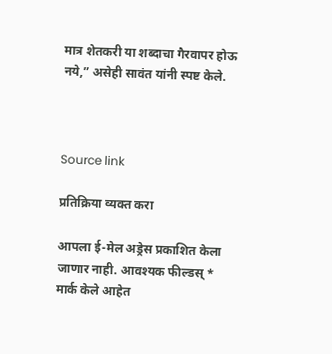मात्र शेतकरी या शब्दाचा गैरवापर होऊ नये,” असेही सावंत यांनी स्पष्ट केले.



Source link

प्रतिक्रिया व्यक्त करा

आपला ई-मेल अड्रेस प्रकाशित केला जाणार नाही. आवश्यक फील्डस् * मार्क केले आहेत